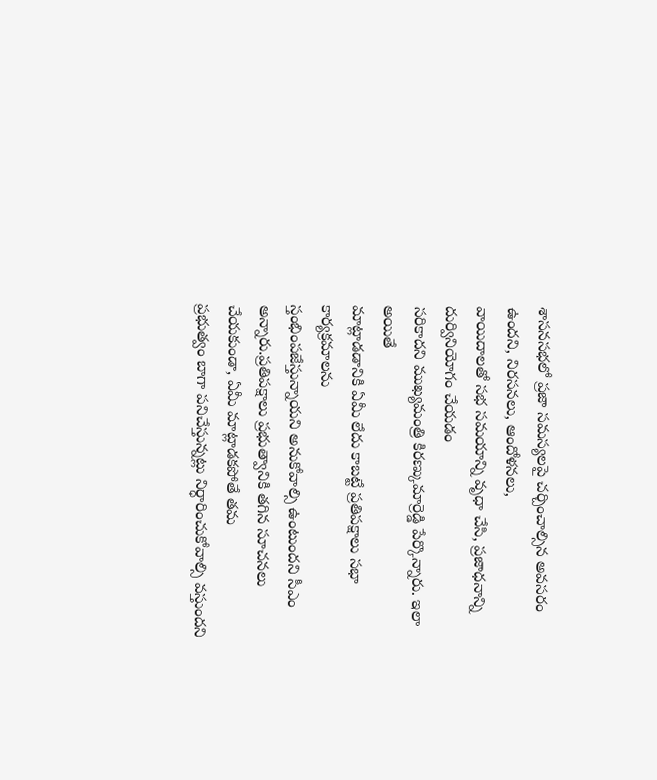శాసనసభలో ప్రజా సమస్యలపై చర్చించాల్సిన అవసరం ఉందని, నిరసనలు, ఆందోళనలు,
వాయిదాలతో సభ సమయాన్ని వృధా చేసి, ప్రజాధనాన్ని దుర్వినియోగం చేయడం
సరికాదని ముఖ్యమంత్రి కిరణ్కుమార్రెడ్డి పేర్కొన్నారు. ఇలా అయితే
మాట్లాడడానికి ఏమీ లేదు కాబట్టే ప్రతిపక్షాలు సభా కార్యక్రమాలను
స్తంభింపజేస్తున్నాయని అనుకోవాల్సి ఉంటుందని సీఎం అన్నారు.ప్రతిపక్షాలు ప్రభుత్వానికి తగిన సూచనలు చేయకుండా, ఏమీ మాట్లాడకపోతే తమ
ప్రభుత్వం బాగా పనిచేస్తున్నట్లు నిర్ధారించుకోవాల్సి వస్తుందని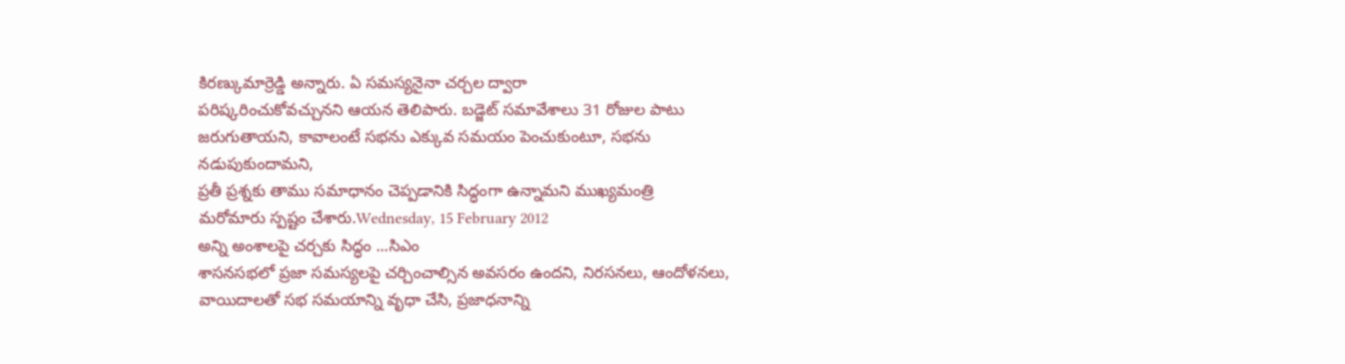కిరణ్కుమార్రెడ్డి అన్నారు. ఏ సమస్యనైనా చర్చల ద్వారా
పరిష్కరించుకోవచ్చునని ఆయన తెలిపారు. బడ్జెట్ సమావేశాలు 31 రోజుల పాటు
జరుగుతాయని, కావాలంటే సభను ఎక్కువ సమయం పెంచుకుంటూ, సభను నడుపుకుందామని,
ప్రతీ ప్రశ్నకు తాము సమాధానం చెప్పడానికి సిద్ధంగా ఉన్నామని ముఖ్యమంత్రి
మరోమారు స్పష్టం చేశారు.Wednesday, 15 February 2012
అన్ని అంశాలపై చర్చకు సిద్ధం ...సిఎం
శాసనసభలో ప్రజా సమస్యలపై చర్చించాల్సిన అవసరం ఉందని, నిరసనలు, ఆందోళనలు,
వాయిదాలతో సభ సమయాన్ని వృధా చేసి, ప్రజాధనాన్ని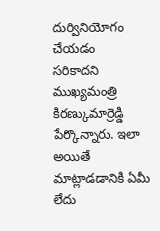దుర్వినియోగం చేయడం
సరికాదని ముఖ్యమంత్రి కిరణ్కుమార్రెడ్డి పేర్కొన్నారు. ఇలా అయితే
మాట్లాడడానికి ఏమీ లేదు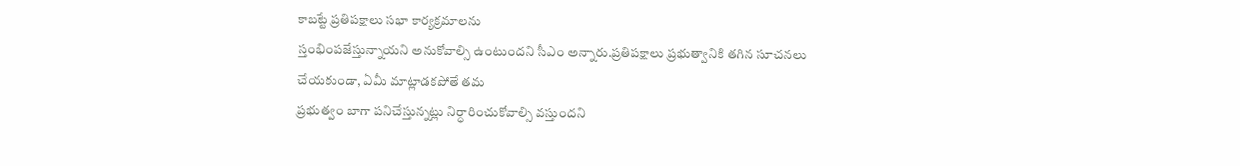కాబట్టే ప్రతిపక్షాలు సభా కార్యక్రమాలను
స్తంభింపజేస్తున్నాయని అనుకోవాల్సి ఉంటుందని సీఎం అన్నారు.ప్రతిపక్షాలు ప్రభుత్వానికి తగిన సూచనలు చేయకుండా, ఏమీ మాట్లాడకపోతే తమ
ప్రభుత్వం బాగా పనిచేస్తున్నట్లు నిర్ధారించుకోవాల్సి వస్తుందని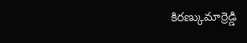కిరణ్కుమార్రెడ్డి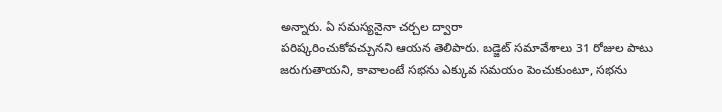అన్నారు. ఏ సమస్యనైనా చర్చల ద్వారా
పరిష్కరించుకోవచ్చునని ఆయన తెలిపారు. బడ్జెట్ సమావేశాలు 31 రోజుల పాటు
జరుగుతాయని, కావాలంటే సభను ఎక్కువ సమయం పెంచుకుంటూ, సభను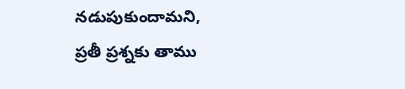నడుపుకుందామని,
ప్రతీ ప్రశ్నకు తాము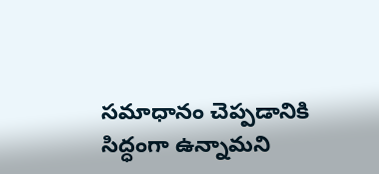సమాధానం చెప్పడానికి సిద్ధంగా ఉన్నామని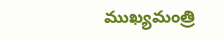ముఖ్యమంత్రి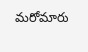మరోమారు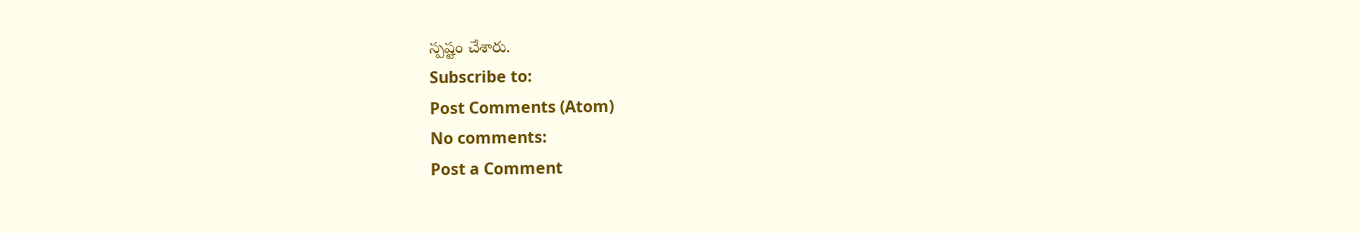స్పష్టం చేశారు.
Subscribe to:
Post Comments (Atom)
No comments:
Post a Comment